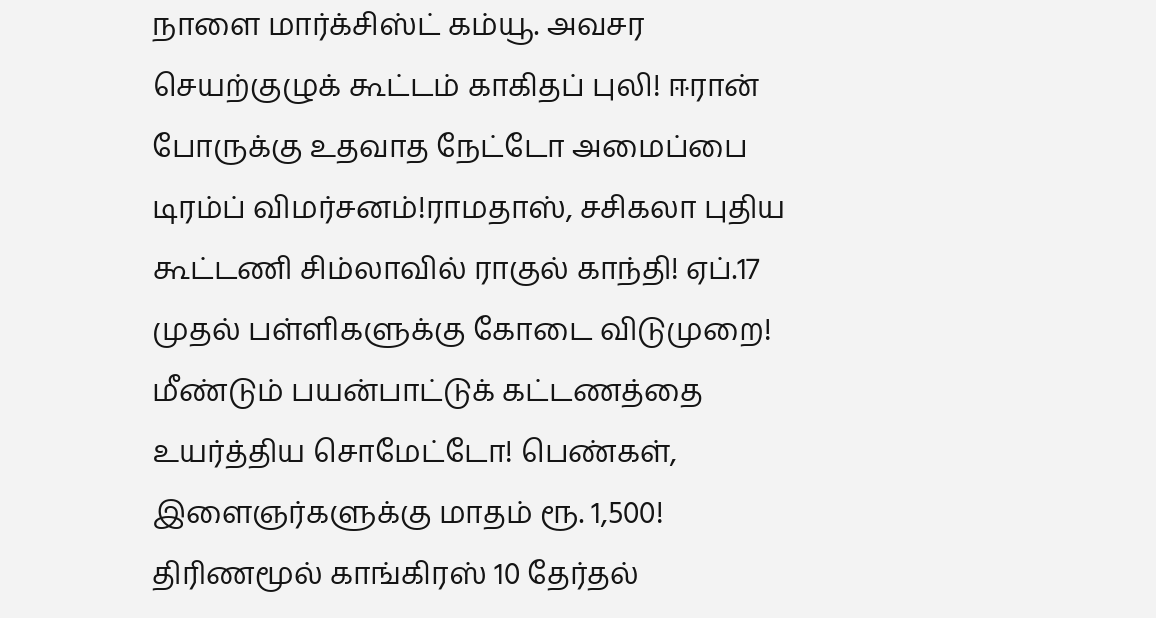நாளை மார்க்சிஸ்ட் கம்யூ. அவசர செயற்குழுக் கூட்டம் காகிதப் புலி! ஈரான் போருக்கு உதவாத நேட்டோ அமைப்பை டிரம்ப் விமர்சனம்!ராமதாஸ், சசிகலா புதிய கூட்டணி சிம்லாவில் ராகுல் காந்தி! ஏப்.17 முதல் பள்ளிகளுக்கு கோடை விடுமுறை! மீண்டும் பயன்பாட்டுக் கட்டணத்தை உயர்த்திய சொமேட்டோ! பெண்கள், இளைஞர்களுக்கு மாதம் ரூ. 1,500! திரிணமூல் காங்கிரஸ் 10 தேர்தல்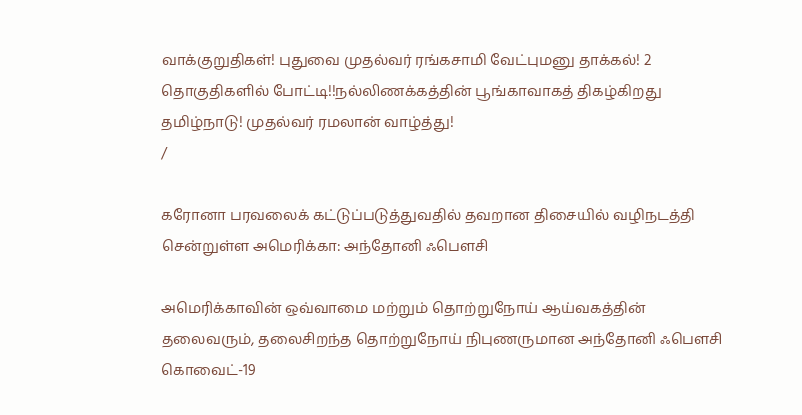வாக்குறுதிகள்! புதுவை முதல்வர் ரங்கசாமி வேட்புமனு தாக்கல்! 2 தொகுதிகளில் போட்டி!!நல்லிணக்கத்தின் பூங்காவாகத் திகழ்கிறது தமிழ்நாடு! முதல்வர் ரமலான் வாழ்த்து!
/

கரோனா பரவலைக் கட்டுப்படுத்துவதில் தவறான திசையில் வழிநடத்தி சென்றுள்ள அமெரிக்கா: அந்தோனி ஃபௌசி

அமெரிக்காவின் ஒவ்வாமை மற்றும் தொற்றுநோய் ஆய்வகத்தின் தலைவரும், தலைசிறந்த தொற்றுநோய் நிபுணருமான அந்தோனி ஃபௌசி கொவைட்-19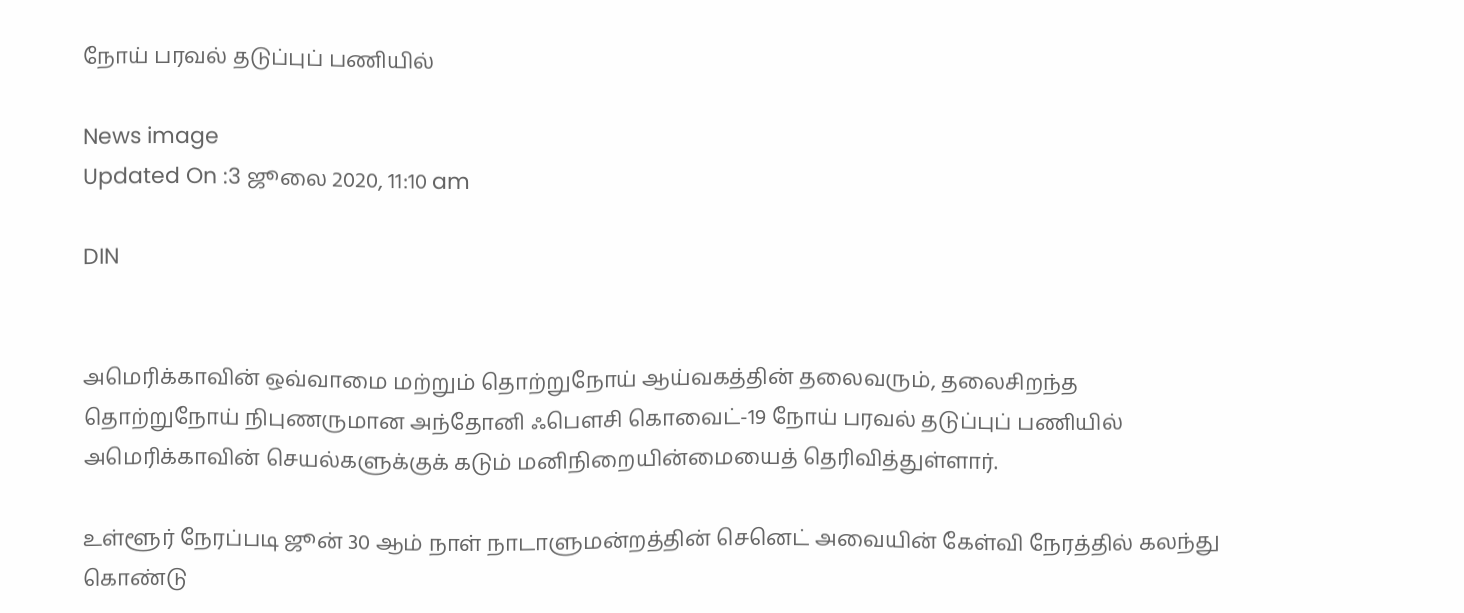நோய் பரவல் தடுப்புப் பணியில்

News image
Updated On :3 ஜூலை 2020, 11:10 am

DIN


அமெரிக்காவின் ஒவ்வாமை மற்றும் தொற்றுநோய் ஆய்வகத்தின் தலைவரும், தலைசிறந்த தொற்றுநோய் நிபுணருமான அந்தோனி ஃபௌசி கொவைட்-19 நோய் பரவல் தடுப்புப் பணியில் அமெரிக்காவின் செயல்களுக்குக் கடும் மனிநிறையின்மையைத் தெரிவித்துள்ளார்.

உள்ளூர் நேரப்படி ஜூன் 30 ஆம் நாள் நாடாளுமன்றத்தின் செனெட் அவையின் கேள்வி நேரத்தில் கலந்து கொண்டு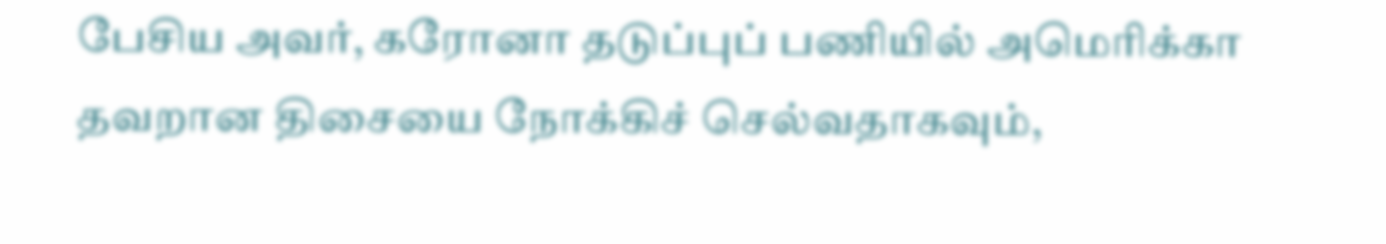பேசிய அவர், கரோனா தடுப்புப் பணியில் அமெரிக்கா தவறான திசையை நோக்கிச் செல்வதாகவும்,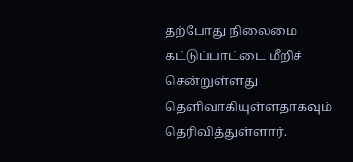தற்போது நிலைமை கட்டுப்பாட்டை மீறிச் சென்றுள்ளது தெளிவாகியுள்ளதாகவும் தெரிவித்துள்ளார்.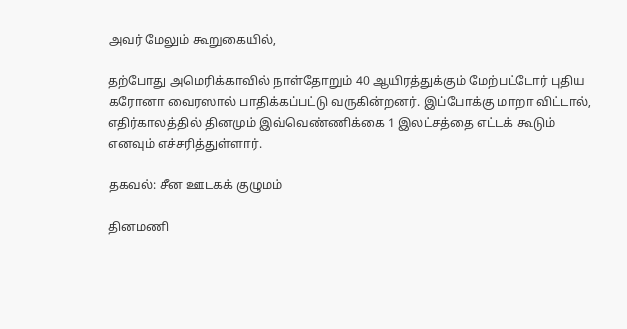அவர் மேலும் கூறுகையில்,

தற்போது அமெரிக்காவில் நாள்தோறும் 40 ஆயிரத்துக்கும் மேற்பட்டோர் புதிய கரோனா வைரஸால் பாதிக்கப்பட்டு வருகின்றனர். இப்போக்கு மாறா விட்டால், எதிர்காலத்தில் தினமும் இவ்வெண்ணிக்கை 1 இலட்சத்தை எட்டக் கூடும் எனவும் எச்சரித்துள்ளார்.

தகவல்: சீன ஊடகக் குழுமம்

தினமணி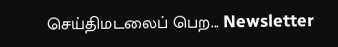செய்திமடலைப் பெற... Newsletter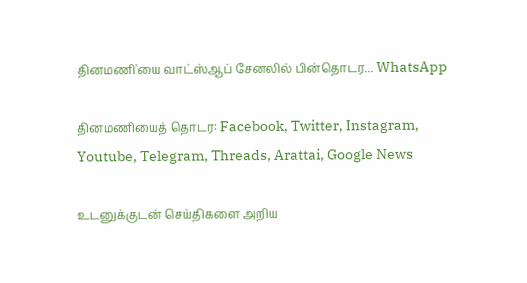தினமணி'யை வாட்ஸ்ஆப் சேனலில் பின்தொடர... WhatsApp

தினமணியைத் தொடர: Facebook, Twitter, Instagram, Youtube, Telegram, Threads, Arattai, Google News

உடனுக்குடன் செய்திகளை அறிய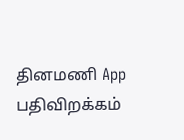தினமணி App பதிவிறக்கம்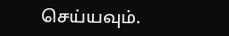செய்யவும்.